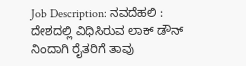Job Description: ನವದೆಹಲಿ : ದೇಶದಲ್ಲಿ ವಿಧಿಸಿರುವ ಲಾಕ್ ಡೌನ್ ನಿಂದಾಗಿ ರೈತರಿಗೆ ತಾವು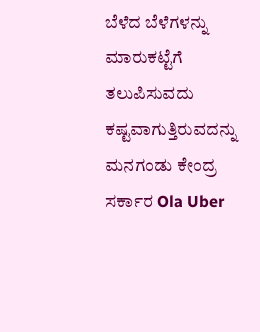ಬೆಳೆದ ಬೆಳೆಗಳನ್ನು ಮಾರುಕಟ್ಟೆಗೆ ತಲುಪಿಸುವದು ಕಷ್ಟವಾಗುತ್ತಿರುವದನ್ನು ಮನಗಂಡು ಕೇಂದ್ರ ಸರ್ಕಾರ Ola Uber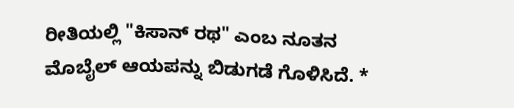ರೀತಿಯಲ್ಲಿ "ಕಿಸಾನ್ ರಥ" ಎಂಬ ನೂತನ ಮೊಬೈಲ್ ಆಯಪನ್ನು ಬಿಡುಗಡೆ ಗೊಳಿಸಿದೆ. *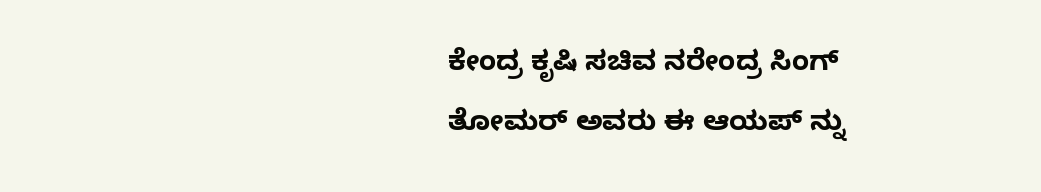ಕೇಂದ್ರ ಕೃಷಿ ಸಚಿವ ನರೇಂದ್ರ ಸಿಂಗ್ ತೋಮರ್ ಅವರು ಈ ಆಯಪ್ ನ್ನು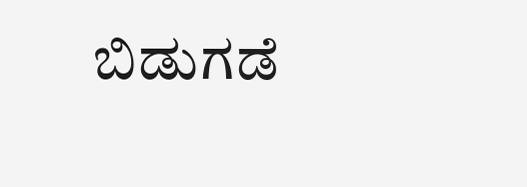ಬಿಡುಗಡೆ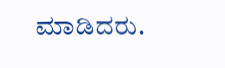ಮಾಡಿದರು.